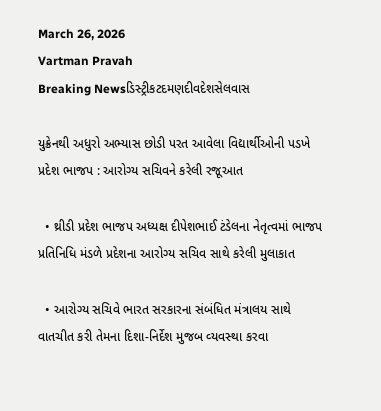March 26, 2026
Vartman Pravah
Breaking Newsડિસ્ટ્રીકટદમણદીવદેશસેલવાસ

યુક્રેનથી અધુરો અભ્‍યાસ છોડી પરત આવેલા વિદ્યાર્થીઓની પડખે પ્રદેશ ભાજપ : આરોગ્‍ય સચિવને કરેલી રજૂઆત

  • થ્રીડી પ્રદેશ ભાજપ અધ્‍યક્ષ દીપેશભાઈ ટંડેલના નેતૃત્‍વમાં ભાજપ પ્રતિનિધિ મંડળે પ્રદેશના આરોગ્‍ય સચિવ સાથે કરેલી મુલાકાત

  • આરોગ્‍ય સચિવે ભારત સરકારના સંબંધિત મંત્રાલય સાથે વાતચીત કરી તેમના દિશા-નિર્દેશ મુજબ વ્‍યવસ્‍થા કરવા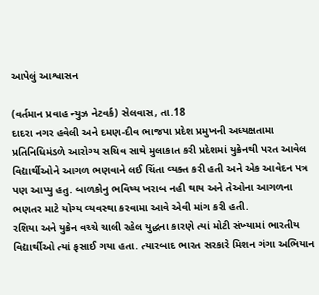આપેલું આશ્વાસન

(વર્તમાન પ્રવાહ ન્‍યુઝ નેટવર્ક) સેલવાસ, તા.18
દાદરા નગર હવેલી અને દમણ-દીવ ભાજપા પ્રદેશ પ્રમુખની અધ્‍યક્ષતામા પ્રતિનિધિમંડળે આરોગ્‍ય સચિવ સાથે મુલાકાત કરી પ્રદેશમાં યુક્રેનથી પરત આવેલ વિદ્યાર્થીઓને આગળ ભણવાને લઈ ચિંતા વ્‍યક્‍ત કરી હતી અને એક આવેદન પત્ર પણ આપ્‍યુ હતુ. બાળકોનુ ભવિષ્‍ય ખરાબ નહી થાય અને તેઓના આગળના ભણતર માટે યોગ્‍ય વ્‍યવસ્‍થા કરવામા આવે એવી માંગ કરી હતી.
રશિયા અને યુક્રેન વચ્‍ચે ચાલી રહેલ યુદ્ધના કારણે ત્‍યાં મોટી સંખ્‍યામાં ભારતીય વિદ્યાર્થીઓ ત્‍યાં ફસાઈ ગયા હતા. ત્‍યારબાદ ભારત સરકારે મિશન ગંગા અભિયાન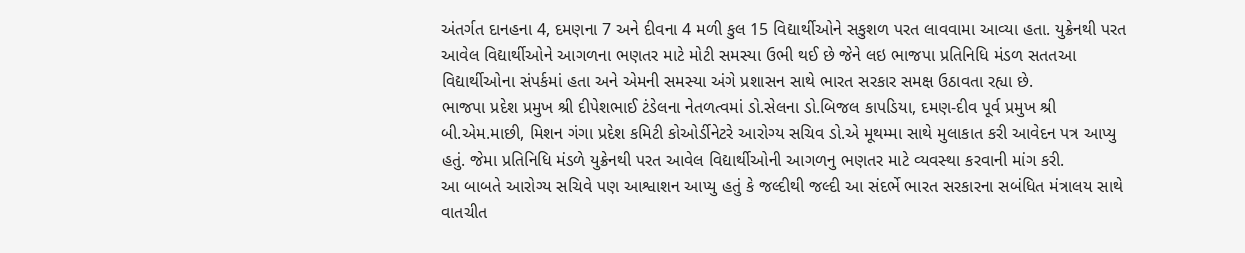અંતર્ગત દાનહના 4, દમણના 7 અને દીવના 4 મળી કુલ 15 વિદ્યાર્થીઓને સકુશળ પરત લાવવામા આવ્‍યા હતા. યુક્રેનથી પરત આવેલ વિદ્યાર્થીઓને આગળના ભણતર માટે મોટી સમસ્‍યા ઉભી થઈ છે જેને લઇ ભાજપા પ્રતિનિધિ મંડળ સતતઆ વિદ્યાર્થીઓના સંપર્કમાં હતા અને એમની સમસ્‍યા અંગે પ્રશાસન સાથે ભારત સરકાર સમક્ષ ઉઠાવતા રહ્યા છે.
ભાજપા પ્રદેશ પ્રમુખ શ્રી દીપેશભાઈ ટંડેલના નેતળત્‍વમાં ડો.સેલના ડો.બિજલ કાપડિયા, દમણ-દીવ પૂર્વ પ્રમુખ શ્રી બી.એમ.માછી, મિશન ગંગા પ્રદેશ કમિટી કોઓર્ડીનેટરે આરોગ્‍ય સચિવ ડો.એ મૂથમ્‍મા સાથે મુલાકાત કરી આવેદન પત્ર આપ્‍યુ હતું. જેમા પ્રતિનિધિ મંડળે યુક્રેનથી પરત આવેલ વિદ્યાર્થીઓની આગળનુ ભણતર માટે વ્‍યવસ્‍થા કરવાની માંગ કરી.
આ બાબતે આરોગ્‍ય સચિવે પણ આશ્વાશન આપ્‍યુ હતું કે જલ્‍દીથી જલ્‍દી આ સંદર્ભે ભારત સરકારના સબંધિત મંત્રાલય સાથે વાતચીત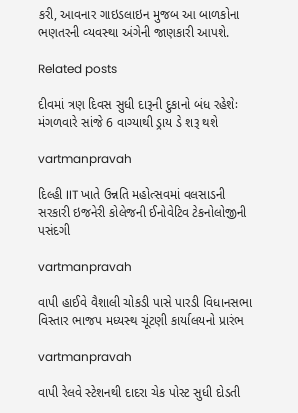કરી, આવનાર ગાઇડલાઇન મુજબ આ બાળકોના ભણતરની વ્‍યવસ્‍થા અંગેની જાણકારી આપશે.

Related posts

દીવમાં ત્રણ દિવસ સુધી દારૂની દુકાનો બંધ રહેશેઃ મંગળવારે સાંજે 6 વાગ્‍યાથી ડ્રાય ડે શરૂ થશે

vartmanpravah

દિલ્હી IIT ખાતે ઉન્નતિ મહોત્સવમાં વલસાડની સરકારી ઇજનેરી કોલેજની ઈનોવેટિવ ટેકનોલોજીની પસંદગી

vartmanpravah

વાપી હાઈવે વૈશાલી ચોકડી પાસે પારડી વિધાનસભા વિસ્‍તાર ભાજપ મધ્‍યસ્‍થ ચૂંટણી કાર્યાલયનો પ્રારંભ

vartmanpravah

વાપી રેલવે સ્‍ટેશનથી દાદરા ચેક પોસ્‍ટ સુધી દોડતી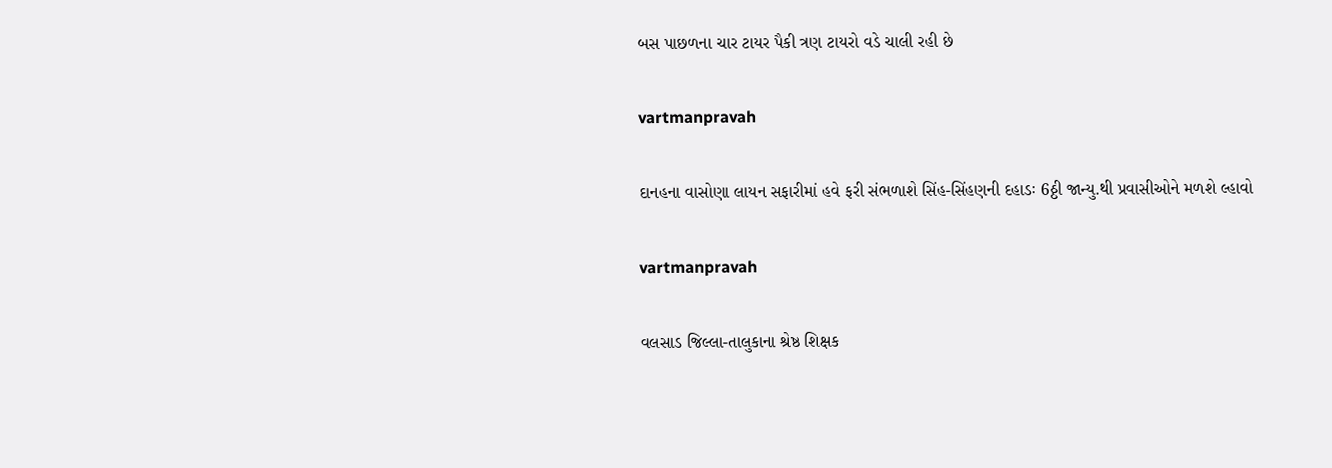બસ પાછળના ચાર ટાયર પૈકી ત્રણ ટાયરો વડે ચાલી રહી છે

vartmanpravah

દાનહના વાસોણા લાયન સફારીમાં હવે ફરી સંભળાશે સિંહ-સિંહણની દહાડઃ 6ઠ્ઠી જાન્‍યુ.થી પ્રવાસીઓને મળશે લ્‍હાવો

vartmanpravah

વલસાડ જિલ્લા-તાલુકાના શ્રેષ્ઠ શિક્ષક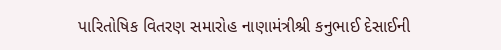પારિતોષિક વિતરણ સમારોહ નાણામંત્રીશ્રી કનુભાઈ દેસાઈની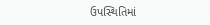ઉપસ્થિતિમાં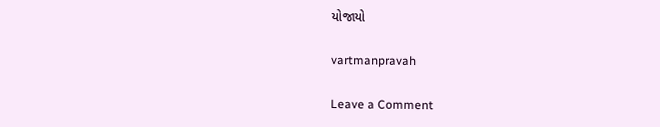યોજાયો

vartmanpravah

Leave a Comment